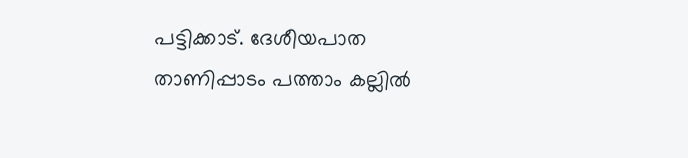പട്ടിക്കാട്. ദേശീയപാത താണിപ്പാടം പത്താം കല്ലിൽ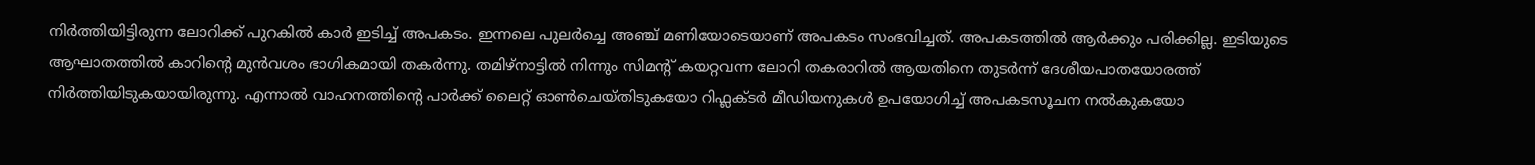നിർത്തിയിട്ടിരുന്ന ലോറിക്ക് പുറകിൽ കാർ ഇടിച്ച് അപകടം. ഇന്നലെ പുലർച്ചെ അഞ്ച് മണിയോടെയാണ് അപകടം സംഭവിച്ചത്. അപകടത്തിൽ ആർക്കും പരിക്കില്ല. ഇടിയുടെ ആഘാതത്തിൽ കാറിന്റെ മുൻവശം ഭാഗികമായി തകർന്നു. തമിഴ്നാട്ടിൽ നിന്നും സിമന്റ് കയറ്റവന്ന ലോറി തകരാറിൽ ആയതിനെ തുടർന്ന് ദേശീയപാതയോരത്ത് നിർത്തിയിടുകയായിരുന്നു. എന്നാൽ വാഹനത്തിന്റെ പാർക്ക് ലൈറ്റ് ഓൺചെയ്തിടുകയോ റിഫ്ലക്ടർ മീഡിയനുകൾ ഉപയോഗിച്ച് അപകടസൂചന നൽകുകയോ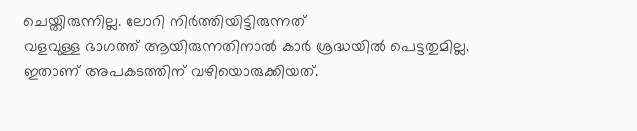ചെയ്തിരുന്നില്ല. ലോറി നിർത്തിയിട്ടിരുന്നത്
വളവുള്ള ഭാഗത്ത് ആയിരുന്നതിനാൽ കാർ ശ്രദ്ധയിൽ പെട്ടതുമില്ല. ഇതാണ് അപകടത്തിന് വഴിയൊരുക്കിയത്.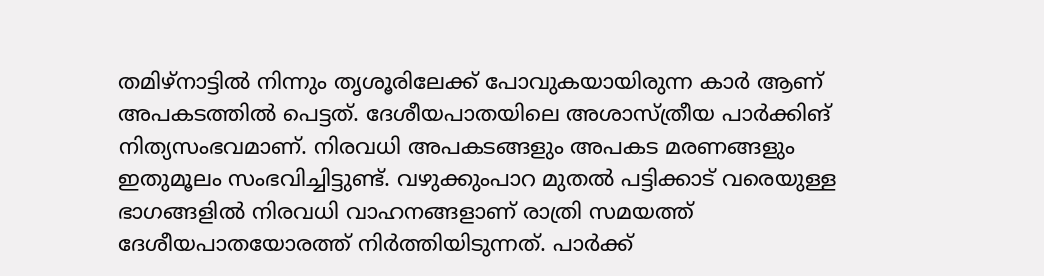തമിഴ്നാട്ടിൽ നിന്നും തൃശൂരിലേക്ക് പോവുകയായിരുന്ന കാർ ആണ് അപകടത്തിൽ പെട്ടത്. ദേശീയപാതയിലെ അശാസ്ത്രീയ പാർക്കിങ് നിത്യസംഭവമാണ്. നിരവധി അപകടങ്ങളും അപകട മരണങ്ങളും ഇതുമൂലം സംഭവിച്ചിട്ടുണ്ട്. വഴുക്കുംപാറ മുതൽ പട്ടിക്കാട് വരെയുള്ള ഭാഗങ്ങളിൽ നിരവധി വാഹനങ്ങളാണ് രാത്രി സമയത്ത് ദേശീയപാതയോരത്ത് നിർത്തിയിടുന്നത്. പാർക്ക്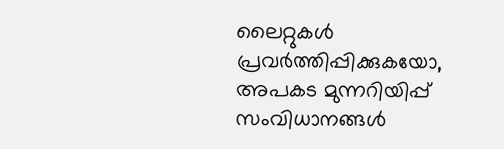ലൈറ്റുകൾ പ്രവർത്തിപ്പിക്കുകയോ, അപകട മുന്നറിയിപ്പ് സംവിധാനങ്ങൾ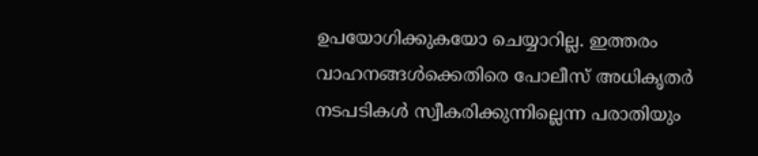ഉപയോഗിക്കുകയോ ചെയ്യാറില്ല. ഇത്തരം വാഹനങ്ങൾക്കെതിരെ പോലീസ് അധികൃതർ നടപടികൾ സ്വീകരിക്കുന്നില്ലെന്ന പരാതിയും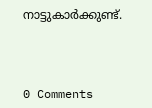നാട്ടുകാർക്കുണ്ട്.



0 Comments